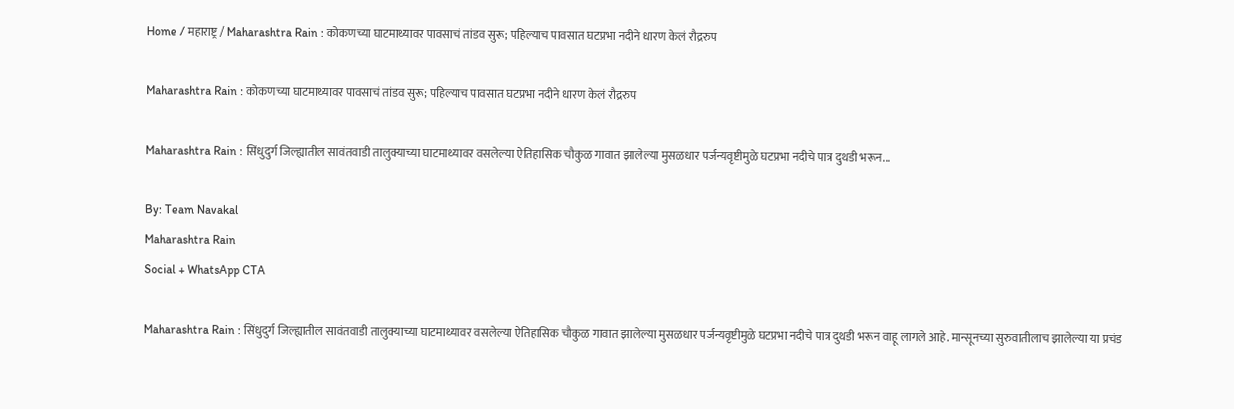Home / महाराष्ट्र / Maharashtra Rain : कोकणच्या घाटमाथ्यावर पावसाचं तांडव सुरू; पहिल्याच पावसात घटप्रभा नदीने धारण केलं रौद्ररुप

Maharashtra Rain : कोकणच्या घाटमाथ्यावर पावसाचं तांडव सुरू; पहिल्याच पावसात घटप्रभा नदीने धारण केलं रौद्ररुप

Maharashtra Rain : सिंधुदुर्ग जिल्ह्यातील सावंतवाडी तालुक्याच्या घाटमाथ्यावर वसलेल्या ऐतिहासिक चौकुळ गावात झालेल्या मुसळधार पर्जन्यवृष्टीमुळे घटप्रभा नदीचे पात्र दुथडी भरून...

By: Team Navakal
Maharashtra Rain
Social + WhatsApp CTA

Maharashtra Rain : सिंधुदुर्ग जिल्ह्यातील सावंतवाडी तालुक्याच्या घाटमाथ्यावर वसलेल्या ऐतिहासिक चौकुळ गावात झालेल्या मुसळधार पर्जन्यवृष्टीमुळे घटप्रभा नदीचे पात्र दुथडी भरून वाहू लागले आहे. मान्सूनच्या सुरुवातीलाच झालेल्या या प्रचंड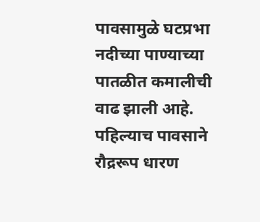पावसामुळे घटप्रभा नदीच्या पाण्याच्या पातळीत कमालीची वाढ झाली आहे. पहिल्याच पावसाने रौद्ररूप धारण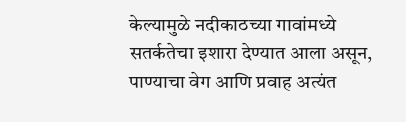केल्यामुळे नदीकाठच्या गावांमध्ये सतर्कतेचा इशारा देण्यात आला असून, पाण्याचा वेग आणि प्रवाह अत्यंत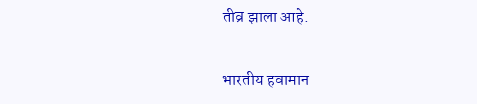तीव्र झाला आहे.

भारतीय हवामान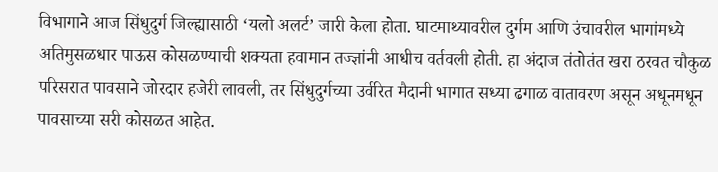विभागाने आज सिंधुदुर्ग जिल्ह्यासाठी ‘यलो अलर्ट’ जारी केला होता. घाटमाथ्यावरील दुर्गम आणि उंचावरील भागांमध्ये अतिमुसळधार पाऊस कोसळण्याची शक्यता हवामान तज्ज्ञांनी आधीच वर्तवली होती. हा अंदाज तंतोतंत खरा ठरवत चौकुळ परिसरात पावसाने जोरदार हजेरी लावली, तर सिंधुदुर्गच्या उर्वरित मैदानी भागात सध्या ढगाळ वातावरण असून अधूनमधून पावसाच्या सरी कोसळत आहेत.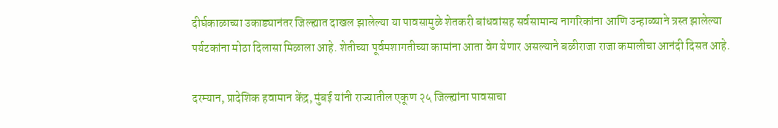दीर्घकाळाच्या उकाड्यानंतर जिल्ह्यात दाखल झालेल्या या पावसामुळे शेतकरी बांधवांसह सर्वसामान्य नागरिकांना आणि उन्हाळ्याने त्रस्त झालेल्या पर्यटकांना मोठा दिलासा मिळाला आहे. शेतीच्या पूर्वमशागतीच्या कामांना आता वेग येणार असल्याने बळीराजा राजा कमालीचा आनंदी दिसत आहे.

दरम्यान, प्रादेशिक हवामान केंद्र, मुंबई यांनी राज्यातील एकूण २५ जिल्ह्यांना पावसाचा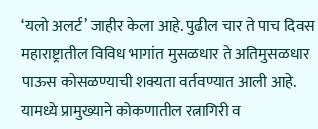‘यलो अलर्ट’ जाहीर केला आहे. पुढील चार ते पाच दिवस महाराष्ट्रातील विविध भागांत मुसळधार ते अतिमुसळधार पाऊस कोसळण्याची शक्यता वर्तवण्यात आली आहे. यामध्ये प्रामुख्याने कोकणातील रत्नागिरी व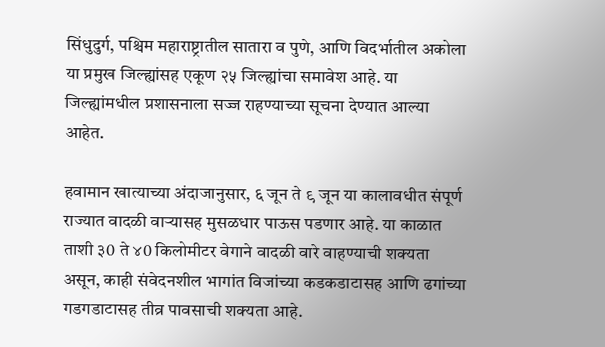सिंधुदुर्ग, पश्चिम महाराष्ट्रातील सातारा व पुणे, आणि विदर्भातील अकोला या प्रमुख जिल्ह्यांसह एकूण २५ जिल्ह्यांचा समावेश आहे. या जिल्ह्यांमधील प्रशासनाला सज्ज राहण्याच्या सूचना देण्यात आल्या आहेत.

हवामान खात्याच्या अंदाजानुसार, ६ जून ते ९ जून या कालावधीत संपूर्ण राज्यात वादळी वाऱ्यासह मुसळधार पाऊस पडणार आहे. या काळात ताशी ३0 ते ४0 किलोमीटर वेगाने वादळी वारे वाहण्याची शक्यता असून, काही संवेदनशील भागांत विजांच्या कडकडाटासह आणि ढगांच्या गडगडाटासह तीव्र पावसाची शक्यता आहे.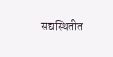सद्यस्थितीत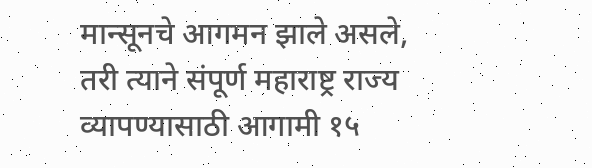मान्सूनचे आगमन झाले असले, तरी त्याने संपूर्ण महाराष्ट्र राज्य व्यापण्यासाठी आगामी १५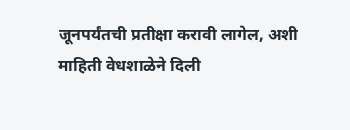जूनपर्यंतची प्रतीक्षा करावी लागेल, अशी माहिती वेधशाळेने दिली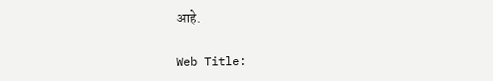आहे.

Web Title: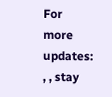For more updates: , , stay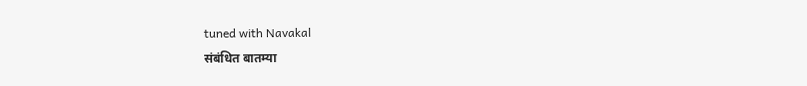tuned with Navakal
संबंधित बातम्या